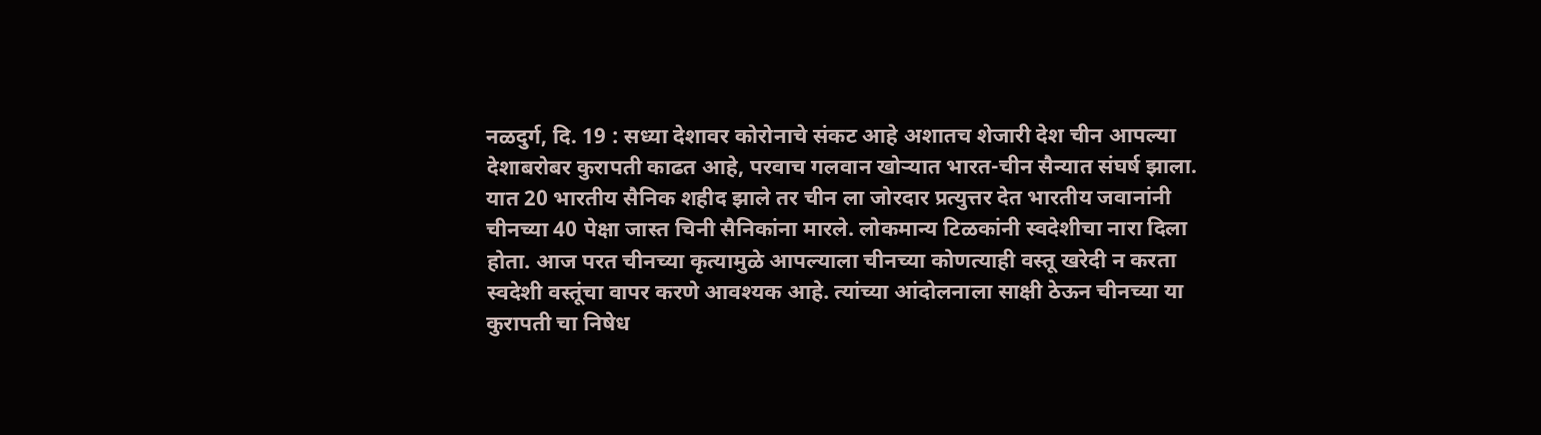नळदुर्ग, दि. 19 : सध्या देशावर कोरोनाचे संकट आहे अशातच शेजारी देश चीन आपल्या देशाबरोबर कुरापती काढत आहे, परवाच गलवान खोऱ्यात भारत-चीन सैन्यात संघर्ष झाला. यात 20 भारतीय सैनिक शहीद झाले तर चीन ला जोरदार प्रत्युत्तर देत भारतीय जवानांनी चीनच्या 40 पेक्षा जास्त चिनी सैनिकांना मारले. लोकमान्य टिळकांनी स्वदेशीचा नारा दिला होता. आज परत चीनच्या कृत्यामुळे आपल्याला चीनच्या कोणत्याही वस्तू खरेदी न करता स्वदेशी वस्तूंचा वापर करणे आवश्यक आहे. त्यांच्या आंदोलनाला साक्षी ठेऊन चीनच्या या कुरापती चा निषेध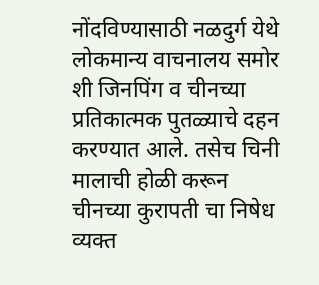नोंदविण्यासाठी नळदुर्ग येथे लोकमान्य वाचनालय समोर शी जिनपिंग व चीनच्या प्रतिकात्मक पुतळ्याचे दहन करण्यात आले. तसेच चिनी मालाची होळी करून चीनच्या कुरापती चा निषेध व्यक्त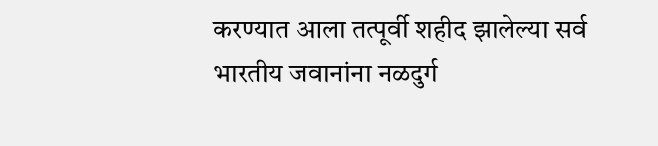करण्यात आला तत्पूर्वी शहीद झालेल्या सर्व भारतीय जवानांना नळदुर्ग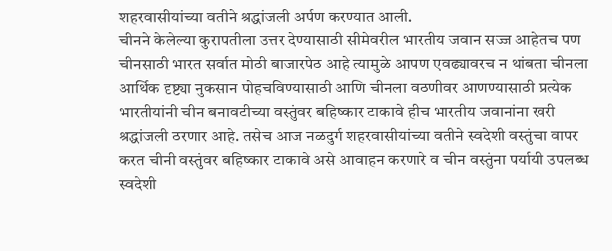शहरवासीयांच्या वतीने श्रद्धांजली अर्पण करण्यात आली.
चीनने केलेल्या कुरापतीला उत्तर देण्यासाठी सीमेवरील भारतीय जवान सज्ज आहेतच पण चीनसाठी भारत सर्वात मोठी बाजारपेठ आहे त्यामुळे आपण एवढ्यावरच न थांबता चीनला आर्थिक दृष्ट्या नुकसान पोहचविण्यासाठी आणि चीनला वठणीवर आणण्यासाठी प्रत्येक भारतीयांनी चीन बनावटीच्या वस्तुंवर बहिष्कार टाकावे हीच भारतीय जवानांना खरी श्रद्धांजली ठरणार आहे. तसेच आज नळदुर्ग शहरवासीयांच्या वतीने स्वदेशी वस्तुंचा वापर करत चीनी वस्तुंवर बहिष्कार टाकावे असे आवाहन करणारे व चीन वस्तुंना पर्यायी उपलब्ध स्वदेशी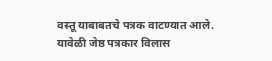वस्तू याबाबतचे पत्रक वाटण्यात आले.
यावेळी जेष्ठ पत्रकार विलास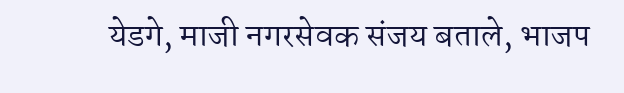येडगे, माजी नगरसेवक संजय बताले, भाजप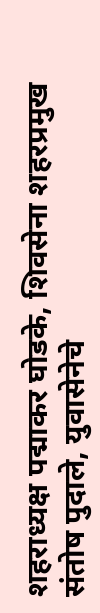शहराध्यक्ष पद्माकर घोडके, शिवसेना शहरप्रमुख संतोष पुदाले, युवासेनेचे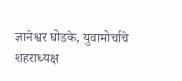ज्ञानेश्वर घोडके, युवामोर्चाचे शहराध्यक्ष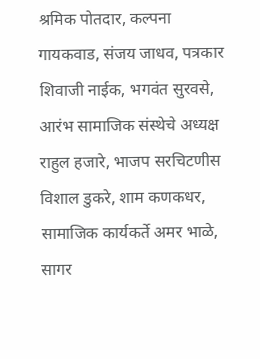श्रमिक पोतदार, कल्पना गायकवाड, संजय जाधव, पत्रकार शिवाजी नाईक, भगवंत सुरवसे, आरंभ सामाजिक संस्थेचे अध्यक्ष राहुल हजारे, भाजप सरचिटणीस विशाल डुकरे, शाम कणकधर, सामाजिक कार्यकर्ते अमर भाळे, सागर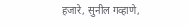हजारे, सुनील गव्हाणे,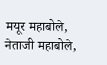मयूर महाबोले, नेताजी महाबोले,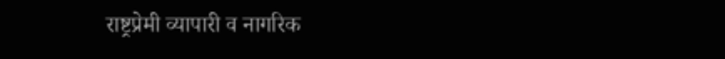राष्ट्रप्रेमी व्यापारी व नागरिक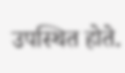उपस्थित होते.